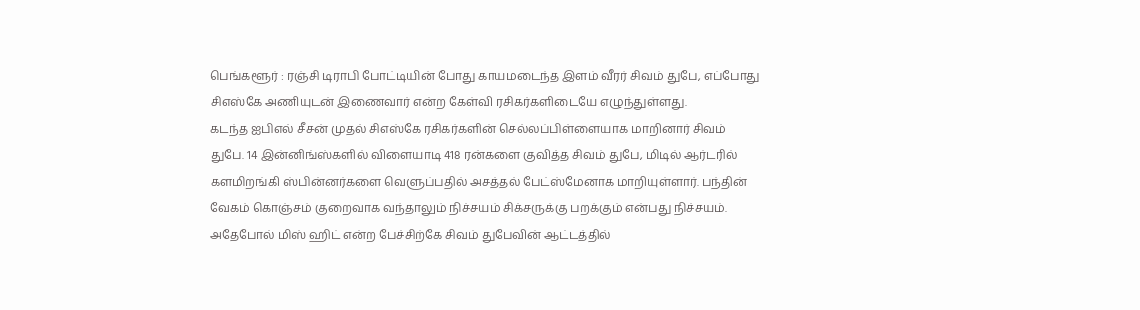பெங்களூர் : ரஞ்சி டிராபி போட்டியின் போது காயமடைந்த இளம் வீரர் சிவம் துபே, எப்போது சிஎஸ்கே அணியுடன் இணைவார் என்ற கேள்வி ரசிகர்களிடையே எழுந்துள்ளது.
கடந்த ஐபிஎல் சீசன் முதல் சிஎஸ்கே ரசிகர்களின் செல்லப்பிள்ளையாக மாறினார் சிவம் துபே. 14 இன்னிங்ஸ்களில் விளையாடி 418 ரன்களை குவித்த சிவம் துபே, மிடில் ஆர்டரில் களமிறங்கி ஸ்பின்னர்களை வெளுப்பதில் அசத்தல் பேட்ஸ்மேனாக மாறியுள்ளார். பந்தின் வேகம் கொஞ்சம் குறைவாக வந்தாலும் நிச்சயம் சிக்சருக்கு பறக்கும் என்பது நிச்சயம். அதேபோல் மிஸ் ஹிட் என்ற பேச்சிற்கே சிவம் துபேவின் ஆட்டத்தில்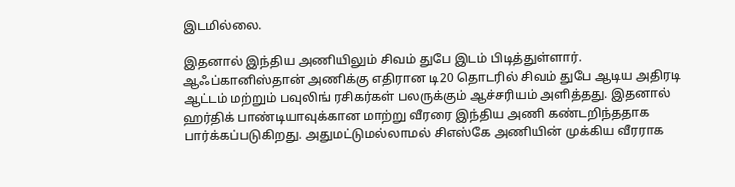இடமில்லை.

இதனால் இந்திய அணியிலும் சிவம் துபே இடம் பிடித்துள்ளார். ஆஃப்கானிஸ்தான் அணிக்கு எதிரான டி20 தொடரில் சிவம் துபே ஆடிய அதிரடி ஆட்டம் மற்றும் பவுலிங் ரசிகர்கள் பலருக்கும் ஆச்சரியம் அளித்தது. இதனால் ஹர்திக் பாண்டியாவுக்கான மாற்று வீரரை இந்திய அணி கண்டறிந்ததாக பார்க்கப்படுகிறது. அதுமட்டுமல்லாமல் சிஎஸ்கே அணியின் முக்கிய வீரராக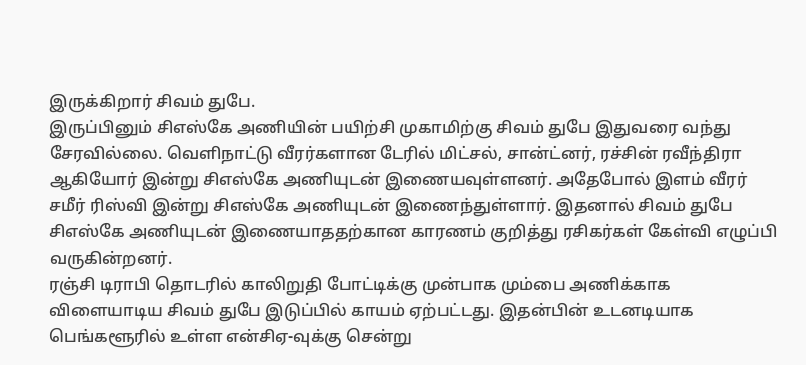இருக்கிறார் சிவம் துபே.
இருப்பினும் சிஎஸ்கே அணியின் பயிற்சி முகாமிற்கு சிவம் துபே இதுவரை வந்து சேரவில்லை. வெளிநாட்டு வீரர்களான டேரில் மிட்சல், சான்ட்னர், ரச்சின் ரவீந்திரா ஆகியோர் இன்று சிஎஸ்கே அணியுடன் இணையவுள்ளனர். அதேபோல் இளம் வீரர் சமீர் ரிஸ்வி இன்று சிஎஸ்கே அணியுடன் இணைந்துள்ளார். இதனால் சிவம் துபே சிஎஸ்கே அணியுடன் இணையாததற்கான காரணம் குறித்து ரசிகர்கள் கேள்வி எழுப்பி வருகின்றனர்.
ரஞ்சி டிராபி தொடரில் காலிறுதி போட்டிக்கு முன்பாக மும்பை அணிக்காக விளையாடிய சிவம் துபே இடுப்பில் காயம் ஏற்பட்டது. இதன்பின் உடனடியாக பெங்களூரில் உள்ள என்சிஏ-வுக்கு சென்று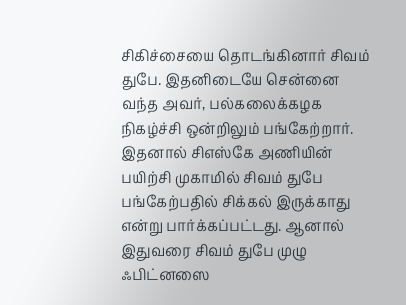சிகிச்சையை தொடங்கினார் சிவம் துபே. இதனிடையே சென்னை வந்த அவர், பல்கலைக்கழக நிகழ்ச்சி ஒன்றிலும் பங்கேற்றார்.
இதனால் சிஎஸ்கே அணியின் பயிற்சி முகாமில் சிவம் துபே பங்கேற்பதில் சிக்கல் இருக்காது என்று பார்க்கப்பட்டது. ஆனால் இதுவரை சிவம் துபே முழு ஃபிட்னஸை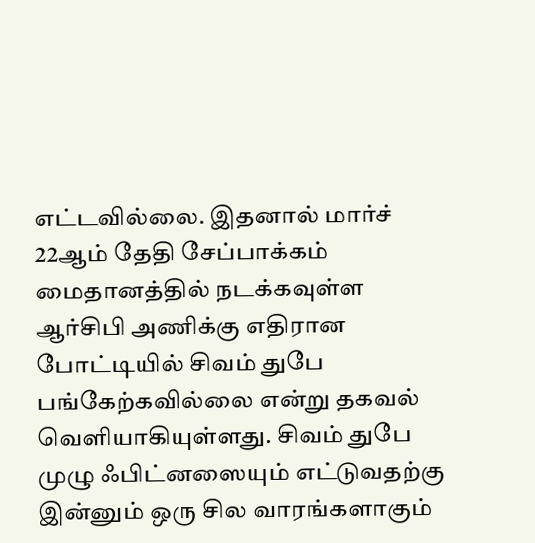எட்டவில்லை. இதனால் மார்ச் 22ஆம் தேதி சேப்பாக்கம் மைதானத்தில் நடக்கவுள்ள ஆர்சிபி அணிக்கு எதிரான போட்டியில் சிவம் துபே பங்கேற்கவில்லை என்று தகவல் வெளியாகியுள்ளது. சிவம் துபே முழு ஃபிட்னஸையும் எட்டுவதற்கு இன்னும் ஒரு சில வாரங்களாகும்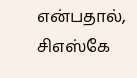என்பதால், சிஎஸ்கே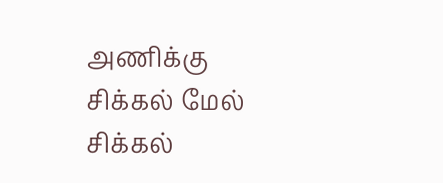அணிக்கு சிக்கல் மேல் சிக்கல்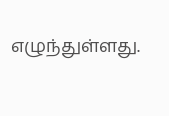எழுந்துள்ளது.